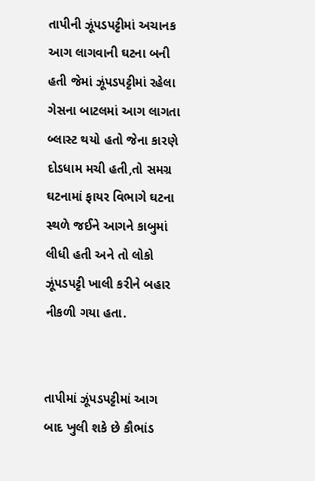તાપીની ઝૂંપડપટ્ટીમાં અચાનક આગ લાગવાની ઘટના બની હતી જેમાં ઝૂંપડપટ્ટીમાં રહેલા ગેસના બાટલમાં આગ લાગતા બ્લાસ્ટ થયો હતો જેના કારણે દોડધામ મચી હતી,તો સમગ્ર ઘટનામાં ફાયર વિભાગે ઘટના સ્થળે જઈને આગને કાબુમાં લીધી હતી અને તો લોકો ઝૂંપડપટ્ટી ખાલી કરીને બહાર નીકળી ગયા હતા.


તાપીમાં ઝૂંપડપટ્ટીમાં આગ બાદ ખુલી શકે છે કૌભાંડ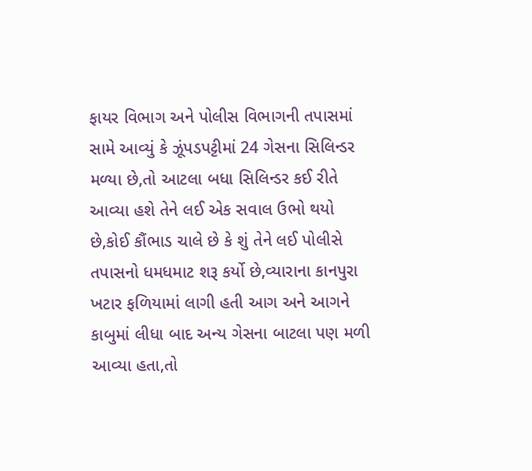ફાયર વિભાગ અને પોલીસ વિભાગની તપાસમાં સામે આવ્યું કે ઝૂંપડપટ્ટીમાં 24 ગેસના સિલિન્ડર મળ્યા છે,તો આટલા બધા સિલિન્ડર કઈ રીતે આવ્યા હશે તેને લઈ એક સવાલ ઉભો થયો છે,કોઈ કૌંભાડ ચાલે છે કે શું તેને લઈ પોલીસે તપાસનો ધમધમાટ શરૂ કર્યો છે,વ્યારાના કાનપુરા ખટાર ફળિયામાં લાગી હતી આગ અને આગને કાબુમાં લીધા બાદ અન્ય ગેસના બાટલા પણ મળી આવ્યા હતા,તો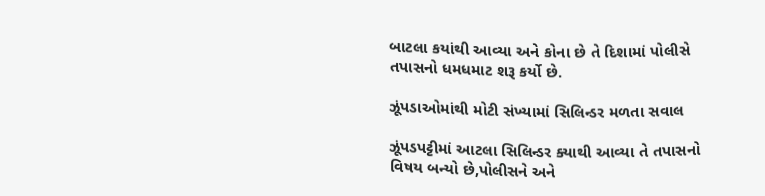બાટલા કયાંથી આવ્યા અને કોના છે તે દિશામાં પોલીસે તપાસનો ધમધમાટ શરૂ કર્યો છે.

ઝૂંપડાઓમાંથી મોટી સંખ્યામાં સિલિન્ડર મળતા સવાલ

ઝૂંપડપટ્ટીમાં આટલા સિલિન્ડર ક્યાથી આવ્યા તે તપાસનો વિષય બન્યો છે,પોલીસને અને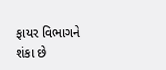ફાયર વિભાગને શંકા છે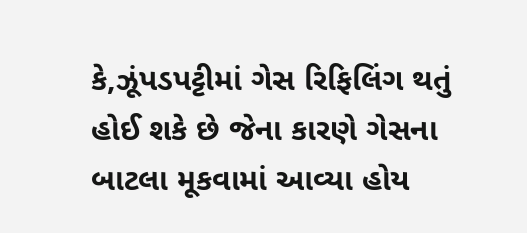કે,ઝૂંપડપટ્ટીમાં ગેસ રિફિલિંગ થતું હોઈ શકે છે જેના કારણે ગેસના બાટલા મૂકવામાં આવ્યા હોય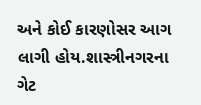અને કોઈ કારણોસર આગ લાગી હોય.શાસ્ત્રીનગરના ગેટ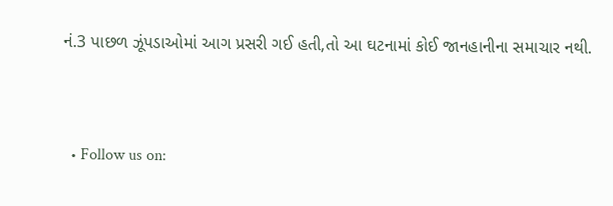નં.3 પાછળ ઝૂંપડાઓમાં આગ પ્રસરી ગઈ હતી,તો આ ઘટનામાં કોઈ જાનહાનીના સમાચાર નથી.


  • Follow us on: